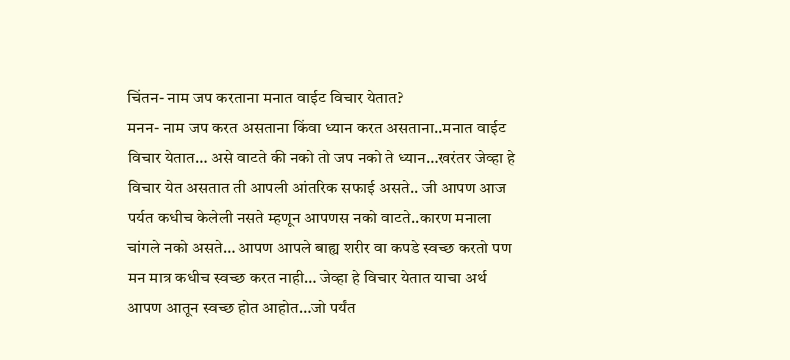चिंतन- नाम जप करताना मनात वाईट विचार येतात?
मनन- नाम जप करत असताना किंवा ध्यान करत असताना..मनात वाईट विचार येतात… असे वाटते की नको तो जप नको ते ध्यान…खरंतर जेव्हा हे विचार येत असतात ती आपली आंतरिक सफाई असते.. जी आपण आज पर्यत कधीच केलेली नसते म्हणून आपणस नको वाटते..कारण मनाला चांगले नको असते… आपण आपले बाह्य शरीर वा कपडे स्वच्छ करतो पण मन मात्र कधीच स्वच्छ करत नाही… जेव्हा हे विचार येतात याचा अर्थ आपण आतून स्वच्छ होत आहोत…जो पर्यंत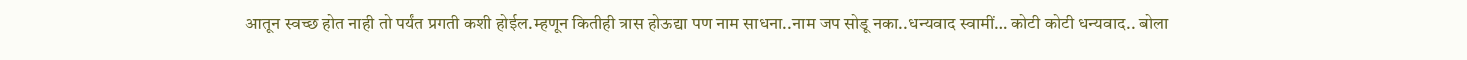आतून स्वच्छ होत नाही तो पर्यंत प्रगती कशी होईल.म्हणून कितीही त्रास होऊद्या पण नाम साधना..नाम जप सोडू नका..धन्यवाद स्वामीं… कोटी कोटी धन्यवाद.. बोला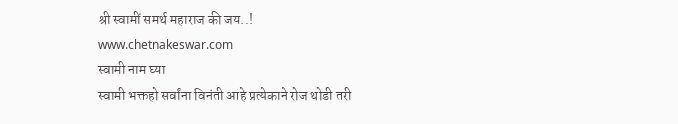श्री स्वामीं समर्थ महाराज की जय..!
www.chetnakeswar.com
स्वामी नाम घ्या
स्वामी भक्तहो सर्वांना विनंती आहे प्रत्येकाने रोज थोडी तरी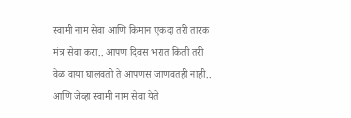स्वामी नाम सेवा आणि किमान एकदा तरी तारक मंत्र सेवा करा.. आपण दिवस भरात किती तरी वेळ वाया घालवतो ते आपणस जाणवतही नाही.. आणि जेव्हा स्वामी नाम सेवा येते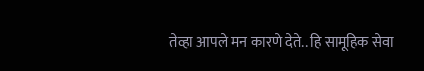तेव्हा आपले मन कारणे देते.. हि सामूहिक सेवा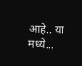आहे.. या मध्ये...